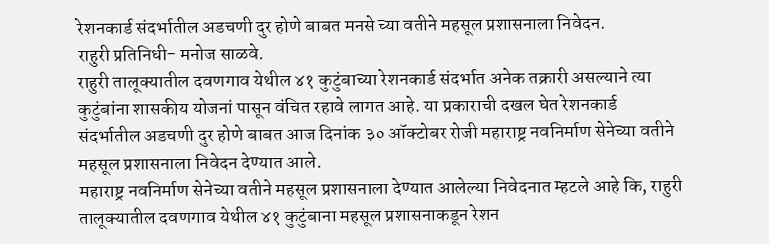रेशनकार्ड संदर्भातील अडचणी दुर होणे बाबत मनसे च्या वतीने महसूल प्रशासनाला निवेदन.
राहुरी प्रतिनिधी- मनोज साळवे.
राहुरी तालूक्यातील दवणगाव येथील ४१ कुटुंबाच्या रेशनकार्ड संदर्भात अनेक तक्रारी असल्याने त्या कुटुंबांना शासकीय योजनां पासून वंचित रहावे लागत आहे. या प्रकाराची दखल घेत रेशनकार्ड संदर्भातील अडचणी दुर होणे बाबत आज दिनांक ३० ऑक्टोबर रोजी महाराष्ट्र नवनिर्माण सेनेच्या वतीने महसूल प्रशासनाला निवेदन देण्यात आले.
महाराष्ट्र नवनिर्माण सेनेच्या वतीने महसूल प्रशासनाला देण्यात आलेल्या निवेदनात म्हटले आहे कि, राहुरी तालूक्यातील दवणगाव येथील ४१ कुटुंबाना महसूल प्रशासनाकडून रेशन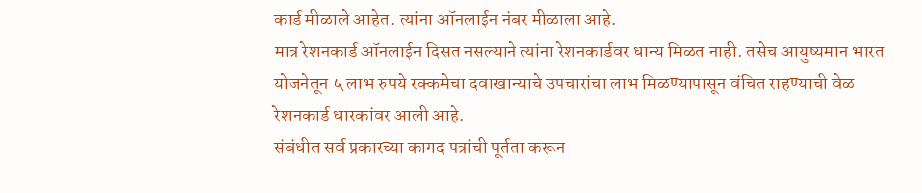कार्ड मीळाले आहेत. त्यांना ऑनलाईन नंबर मीळाला आहे.
मात्र रेशनकार्ड ऑनलाईन दिसत नसल्याने त्यांना रेशनकार्डवर धान्य मिळत नाही. तसेच आयुष्यमान भारत योजनेतून ५ लाभ रुपये रक्कमेचा दवाखान्याचे उपचारांचा लाभ मिळण्यापासून वंचित राहण्याची वेळ रेशनकार्ड धारकांवर आली आहे.
संबंधीत सर्व प्रकारच्या कागद पत्रांची पूर्तता करून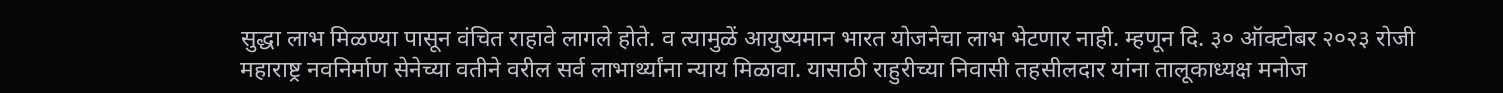सुद्धा लाभ मिळण्या पासून वंचित राहावे लागले होते. व त्यामुळें आयुष्यमान भारत योजनेचा लाभ भेटणार नाही. म्हणून दि. ३० ऑक्टोबर २०२३ रोजी महाराष्ट्र नवनिर्माण सेनेच्या वतीने वरील सर्व लाभार्थ्यांना न्याय मिळावा. यासाठी राहुरीच्या निवासी तहसीलदार यांना तालूकाध्यक्ष मनोज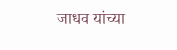जाधव यांच्या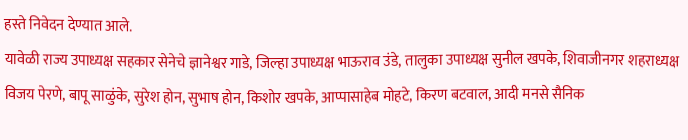हस्ते निवेदन देण्यात आले.
यावेळी राज्य उपाध्यक्ष सहकार सेनेचे ज्ञानेश्वर गाडे, जिल्हा उपाध्यक्ष भाऊराव उंडे, तालुका उपाध्यक्ष सुनील खपके, शिवाजीनगर शहराध्यक्ष विजय पेरणे, बापू साळुंके, सुरेश होन, सुभाष होन, किशोर खपके, आप्पासाहेब मोहटे, किरण बटवाल, आदी मनसे सैनिक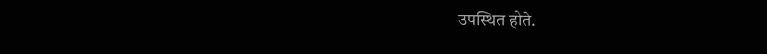उपस्थित होते.